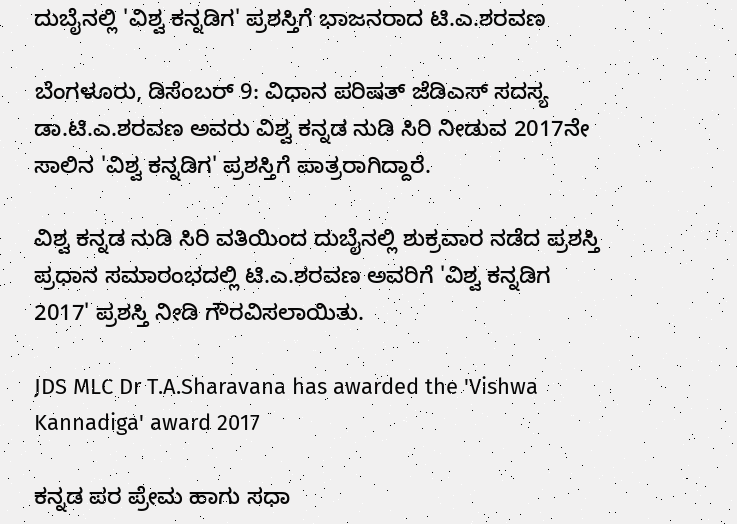ದುಬೈನಲ್ಲಿ 'ವಿಶ್ವ ಕನ್ನಡಿಗ' ಪ್ರಶಸ್ತಿಗೆ ಭಾಜನರಾದ ಟಿ.ಎ.ಶರವಣ

ಬೆಂಗಳೂರು, ಡಿಸೆಂಬರ್ 9: ವಿಧಾನ ಪರಿಷತ್ ಜೆಡಿಎಸ್ ಸದಸ್ಯ ಡಾ.ಟಿ.ಎ.ಶರವಣ ಅವರು ವಿಶ್ವ ಕನ್ನಡ ನುಡಿ ಸಿರಿ ನೀಡುವ 2017ನೇ ಸಾಲಿನ 'ವಿಶ್ವ ಕನ್ನಡಿಗ' ಪ್ರಶಸ್ತಿಗೆ ಪಾತ್ರರಾಗಿದ್ದಾರೆ.

ವಿಶ್ವ ಕನ್ನಡ ನುಡಿ ಸಿರಿ ವತಿಯಿಂದ ದುಬೈನಲ್ಲಿ ಶುಕ್ರವಾರ ನಡೆದ ಪ್ರಶಸ್ತಿ ಪ್ರಧಾನ ಸಮಾರಂಭದಲ್ಲಿ ಟಿ.ಎ.ಶರವಣ ಅವರಿಗೆ 'ವಿಶ್ವ ಕನ್ನಡಿಗ 2017' ಪ್ರಶಸ್ತಿ ನೀಡಿ ಗೌರವಿಸಲಾಯಿತು.

JDS MLC Dr T.A.Sharavana has awarded the 'Vishwa Kannadiga' award 2017

ಕನ್ನಡ ಪರ ಪ್ರೇಮ ಹಾಗು ಸಧಾ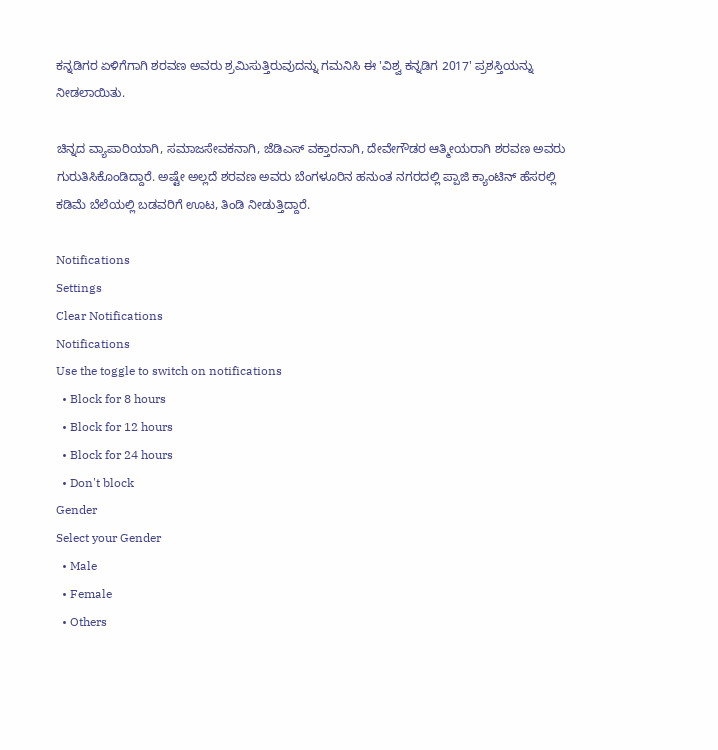ಕನ್ನಡಿಗರ ಏಳಿಗೆಗಾಗಿ ಶರವಣ ಅವರು ಶ್ರಮಿಸುತ್ತಿರುವುದನ್ನು ಗಮನಿಸಿ ಈ 'ವಿಶ್ವ ಕನ್ನಡಿಗ 2017' ಪ್ರಶಸ್ತಿಯನ್ನು ನೀಡಲಾಯಿತು.

ಚಿನ್ನದ ವ್ಯಾಪಾರಿಯಾಗಿ, ಸಮಾಜಸೇವಕನಾಗಿ, ಜೆಡಿಎಸ್ ವಕ್ತಾರನಾಗಿ, ದೇವೇಗೌಡರ ಆತ್ಮೀಯರಾಗಿ ಶರವಣ ಅವರು ಗುರುತಿಸಿಕೊಂಡಿದ್ದಾರೆ. ಅಷ್ಟೇ ಅಲ್ಲದೆ ಶರವಣ ಅವರು ಬೆಂಗಳೂರಿನ ಹನುಂತ ನಗರದಲ್ಲಿ ಪ್ಪಾಜಿ ಕ್ಯಾಂಟಿನ್ ಹೆಸರಲ್ಲಿ ಕಡಿಮೆ ಬೆಲೆಯಲ್ಲಿ ಬಡವರಿಗೆ ಊಟ, ತಿಂಡಿ ನೀಡುತ್ತಿದ್ದಾರೆ.

Notifications
Settings
Clear Notifications
Notifications
Use the toggle to switch on notifications
  • Block for 8 hours
  • Block for 12 hours
  • Block for 24 hours
  • Don't block
Gender
Select your Gender
  • Male
  • Female
  • Others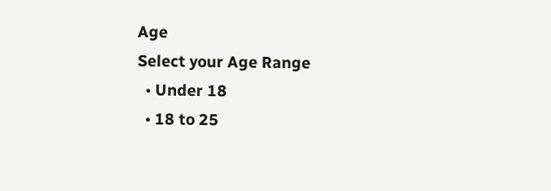Age
Select your Age Range
  • Under 18
  • 18 to 25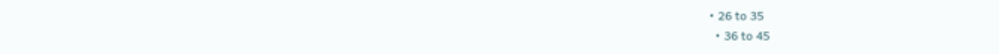• 26 to 35
  • 36 to 45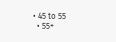• 45 to 55
  • 55+